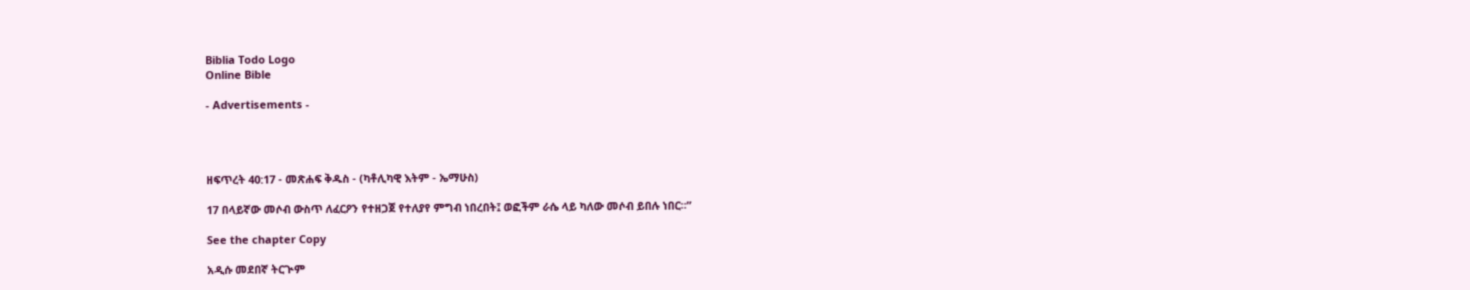Biblia Todo Logo
Online Bible

- Advertisements -




ዘፍጥረት 40:17 - መጽሐፍ ቅዱስ - (ካቶሊካዊ እትም - ኤማሁስ)

17 በላይኛው መሶብ ውስጥ ለፈርዖን የተዘጋጀ የተለያየ ምግብ ነበረበት፤ ወፎችም ራሴ ላይ ካለው መሶብ ይበሉ ነበር።”

See the chapter Copy

አዲሱ መደበኛ ትርጒም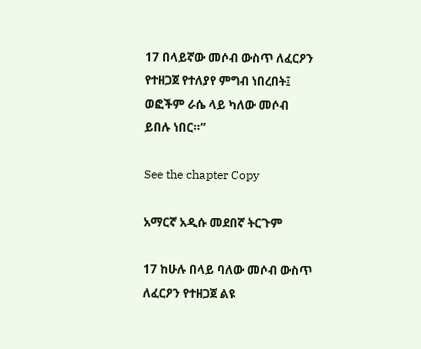17 በላይኛው መሶብ ውስጥ ለፈርዖን የተዘጋጀ የተለያየ ምግብ ነበረበት፤ ወፎችም ራሴ ላይ ካለው መሶብ ይበሉ ነበር።”

See the chapter Copy

አማርኛ አዲሱ መደበኛ ትርጉም

17 ከሁሉ በላይ ባለው መሶብ ውስጥ ለፈርዖን የተዘጋጀ ልዩ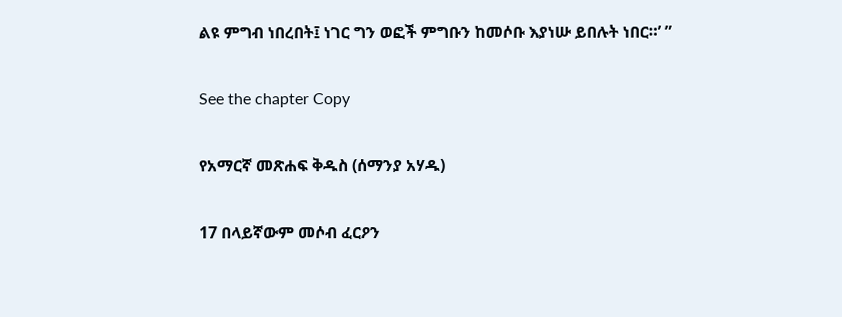ልዩ ምግብ ነበረበት፤ ነገር ግን ወፎች ምግቡን ከመሶቡ እያነሡ ይበሉት ነበር።’ ”

See the chapter Copy

የአማርኛ መጽሐፍ ቅዱስ (ሰማንያ አሃዱ)

17 በላይኛውም መሶብ ፈርዖን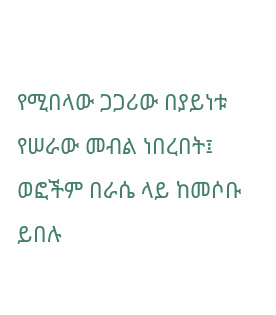የሚበላው ጋጋሪው በያይነቱ የሠራው መብል ነበረበት፤ ወፎችም በራሴ ላይ ከመሶቡ ይበሉ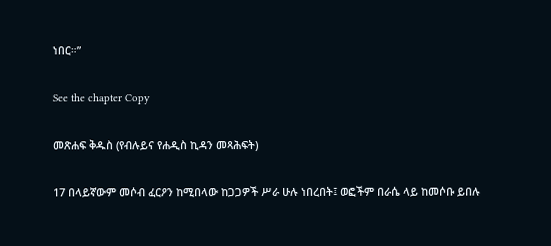ነበር።”

See the chapter Copy

መጽሐፍ ቅዱስ (የብሉይና የሐዲስ ኪዳን መጻሕፍት)

17 በላይኛውም መሶብ ፈርዖን ከሚበላው ከጋጋዎች ሥራ ሁሉ ነበረበት፤ ወፎችም በራሴ ላይ ከመሶቡ ይበሉ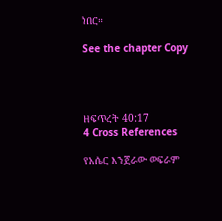ነበር።

See the chapter Copy




ዘፍጥረት 40:17
4 Cross References

የአሴር እንጀራው ወፍራም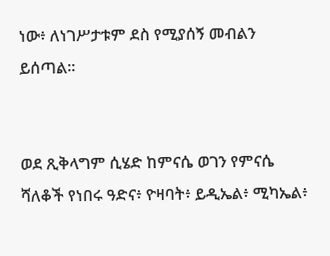ነው፥ ለነገሥታቱም ደስ የሚያሰኝ መብልን ይሰጣል።


ወደ ጺቅላግም ሲሄድ ከምናሴ ወገን የምናሴ ሻለቆች የነበሩ ዓድና፥ ዮዛባት፥ ይዲኤል፥ ሚካኤል፥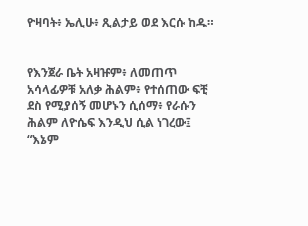ዮዛባት፥ ኤሊሁ፥ ጺልታይ ወደ እርሱ ከዱ።


የእንጀራ ቤት አዛዡም፥ ለመጠጥ አሳላፊዎቹ አለቃ ሕልም፥ የተሰጠው ፍቺ ደስ የሚያሰኝ መሆኑን ሲሰማ፥ የራሱን ሕልም ለዮሴፍ እንዲህ ሲል ነገረው፤ “እኔም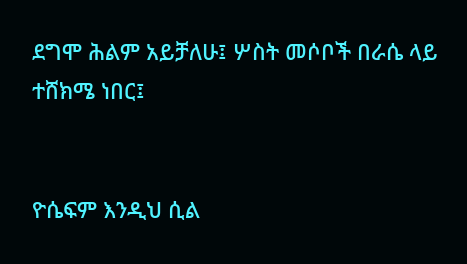ደግሞ ሕልም አይቻለሁ፤ ሦስት መሶቦች በራሴ ላይ ተሸክሜ ነበር፤


ዮሴፍም እንዲህ ሲል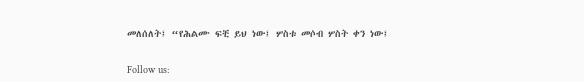መለሰለት፤ “የሕልሙ ፍቺ ይህ ነው፤ ሦስቱ መሶብ ሦስት ቀን ነው፤


Follow us: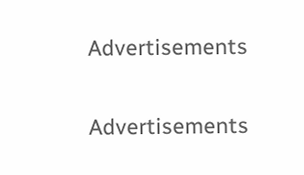Advertisements


Advertisements